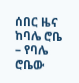ሰበር ዜና ከባሌ ሮቤ – የባሌ ሮቤው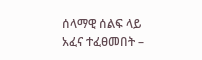ሰላማዊ ሰልፍ ላይ አፈና ተፈፀመበት –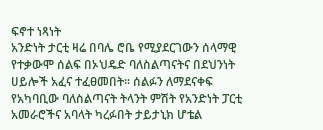ፍኖተ ነጻነት
አንድነት ታርቲ ዛሬ በባሌ ሮቤ የሚያደርገውን ሰላማዊ የተቃውሞ ሰልፍ በኦህዴድ ባለስልጣናትና በደህንነት ሀይሎች አፈና ተፈፀመበት፡፡ ሰልፉን ለማደናቀፍ የአካባቢው ባለስልጣናት ትላንት ምሽት የአንድነት ፓርቲ አመራሮችና አባላት ካረፉበት ታይታኒክ ሆቴል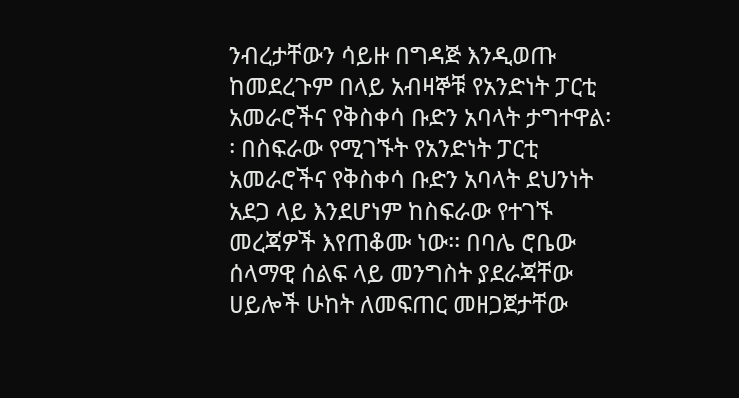ንብረታቸውን ሳይዙ በግዳጅ እንዲወጡ ከመደረጉም በላይ አብዛኞቹ የአንድነት ፓርቲ አመራሮችና የቅስቀሳ ቡድን አባላት ታግተዋል፡፡ በስፍራው የሚገኙት የአንድነት ፓርቲ አመራሮችና የቅስቀሳ ቡድን አባላት ደህንነት አደጋ ላይ እንደሆነም ከስፍራው የተገኙ መረጃዎች እየጠቆሙ ነው፡፡ በባሌ ሮቤው ሰላማዊ ሰልፍ ላይ መንግስት ያደራጃቸው ሀይሎች ሁከት ለመፍጠር መዘጋጀታቸው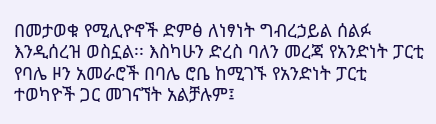በመታወቁ የሚሊዮኖች ድምፅ ለነፃነት ግብረኃይል ሰልፉ እንዲሰረዝ ወስኗል፡፡ እስካሁን ድረስ ባለን መረጃ የአንድነት ፓርቲ የባሌ ዞን አመራሮች በባሌ ሮቤ ከሚገኙ የአንድነት ፓርቲ ተወካዮች ጋር መገናኘት አልቻሉም፤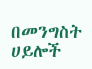በመንግስት ሀይሎች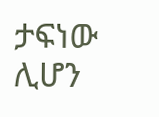ታፍነው ሊሆን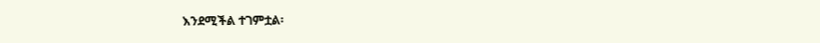እንደሚችል ተገምቷል፡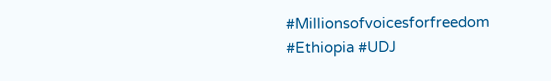#Millionsofvoicesforfreedom #Ethiopia #UDJ